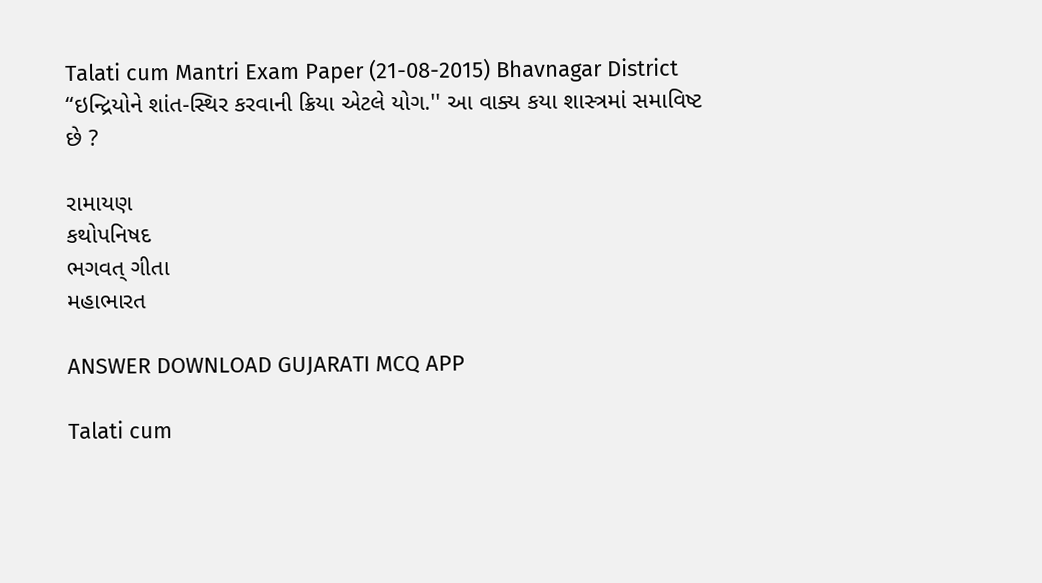Talati cum Mantri Exam Paper (21-08-2015) Bhavnagar District
“ઇન્દ્રિયોને શાંત-સ્થિર કરવાની ક્રિયા એટલે યોગ.'' આ વાક્ય કયા શાસ્ત્રમાં સમાવિષ્ટ છે ?

રામાયણ
કથોપનિષદ
ભગવત્‌ ગીતા
મહાભારત

ANSWER DOWNLOAD GUJARATI MCQ APP

Talati cum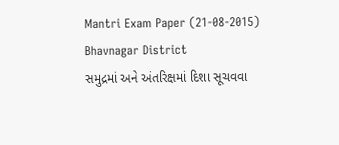Mantri Exam Paper (21-08-2015) Bhavnagar District
સમુદ્રમાં અને અંતરિક્ષમાં દિશા સૂચવવા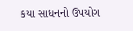કયા સાધનનો ઉપયોગ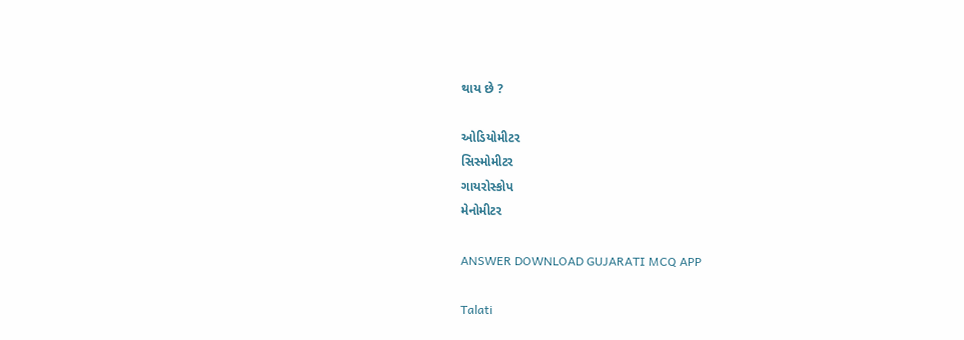થાય છે ?

ઓડિયોમીટર
સિસ્મોમીટર
ગાયરોસ્કોપ
મેનોમીટર

ANSWER DOWNLOAD GUJARATI MCQ APP

Talati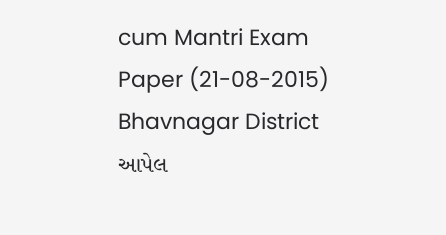cum Mantri Exam Paper (21-08-2015) Bhavnagar District
આપેલ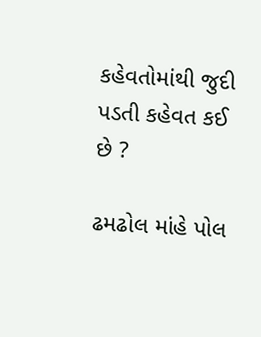કહેવતોમાંથી જુદી પડતી કહેવત કઈ છે ?

ઢમઢોલ માંહે પોલ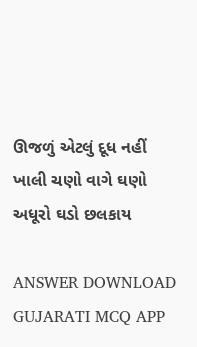ઊજળું એટલું દૂધ નહીં
ખાલી ચણો વાગે ઘણો
અધૂરો ઘડો છલકાય

ANSWER DOWNLOAD GUJARATI MCQ APP